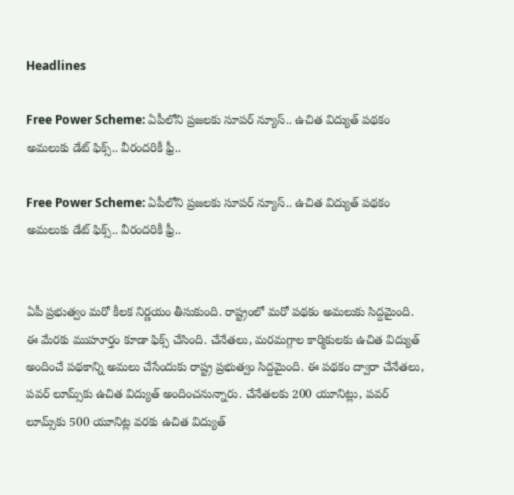Headlines

Free Power Scheme: ఏపీలోని ప్రజలకు సూపర్ న్యూస్.. ఉచిత విద్యుత్ పథకం అమలుకు డేట్ ఫిక్స్.. వీరందరికీ ఫ్రీ..

Free Power Scheme: ఏపీలోని ప్రజలకు సూపర్ న్యూస్.. ఉచిత విద్యుత్ పథకం అమలుకు డేట్ ఫిక్స్.. వీరందరికీ ఫ్రీ..


ఏపీ ప్రభుత్వం మరో కీలక నిర్ణయం తీసుకుంది. రాష్ట్రంలో మరో పథకం అమలుకు సిద్దమైంది. ఈ మేరకు ముహూర్తం కూడా ఫిక్స్ చేసింది. చేనేతలు, మరమగ్గాల కార్మికులకు ఉచిత విద్యుత్ అందించే పథకాన్ని అమలు చేసేందుకు రాష్ట్ర ప్రభుత్వం సిద్దమైంది. ఈ పథకం ద్వారా చేనేతలు, పవర్ లూమ్స్‌కు ఉచిత విద్యుత్ అందించనున్నారు. చేనేతలకు 200 యూనిట్లు, పవర్ లూమ్స్‌కు 500 యూనిట్ల వరకు ఉచిత విద్యుత్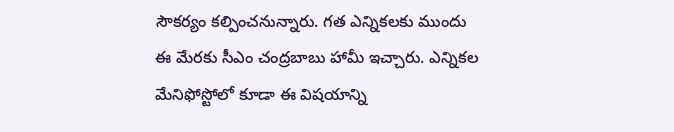సౌకర్యం కల్పించనున్నారు. గత ఎన్నికలకు ముందు ఈ మేరకు సీఎం చంద్రబాబు హామీ ఇచ్చారు. ఎన్నికల మేనిఫోస్టోలో కూడా ఈ విషయాన్ని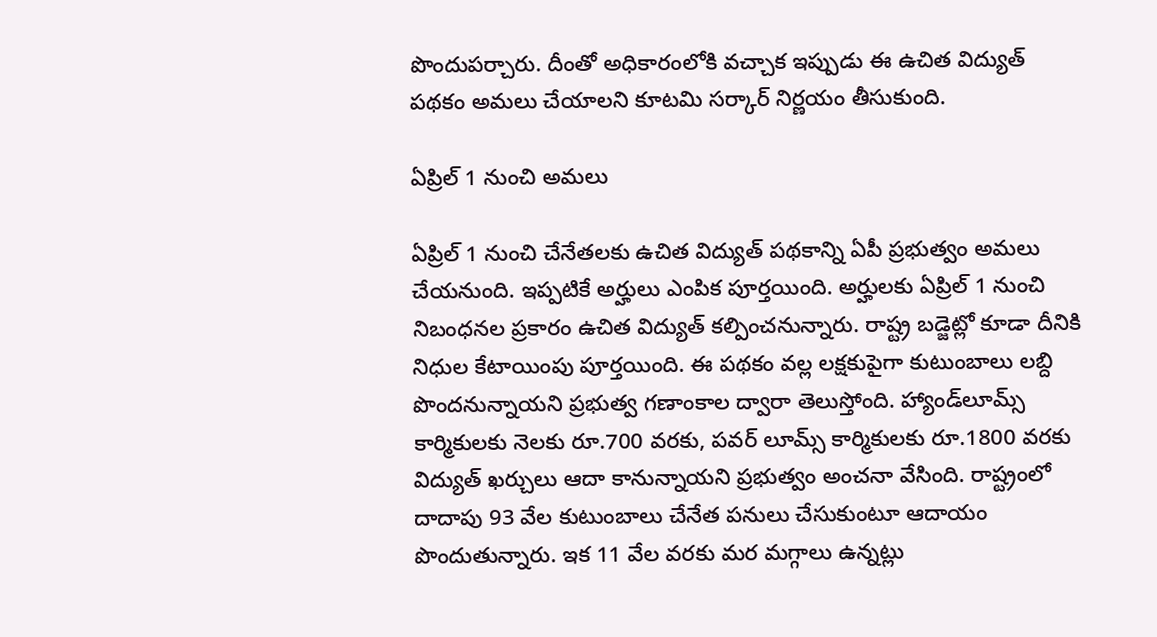పొందుపర్చారు. దీంతో అధికారంలోకి వచ్చాక ఇప్పుడు ఈ ఉచిత విద్యుత్ పథకం అమలు చేయాలని కూటమి సర్కార్ నిర్ణయం తీసుకుంది.

ఏప్రిల్ 1 నుంచి అమలు

ఏప్రిల్ 1 నుంచి చేనేతలకు ఉచిత విద్యుత్ పథకాన్ని ఏపీ ప్రభుత్వం అమలు చేయనుంది. ఇప్పటికే అర్హులు ఎంపిక పూర్తయింది. అర్హులకు ఏప్రిల్ 1 నుంచి నిబంధనల ప్రకారం ఉచిత విద్యుత్ కల్పించనున్నారు. రాష్ట్ర బడ్జెట్లో కూడా దీనికి నిధుల కేటాయింపు పూర్తయింది. ఈ పథకం వల్ల లక్షకుపైగా కుటుంబాలు లబ్ది పొందనున్నాయని ప్రభుత్వ గణాంకాల ద్వారా తెలుస్తోంది. హ్యాండ్‌లూమ్స్ కార్మికులకు నెలకు రూ.700 వరకు, పవర్ లూమ్స్ కార్మికులకు రూ.1800 వరకు విద్యుత్ ఖర్చులు ఆదా కానున్నాయని ప్రభుత్వం అంచనా వేసింది. రాష్ట్రంలో దాదాపు 93 వేల కుటుంబాలు చేనేత పనులు చేసుకుంటూ ఆదాయం పొందుతున్నారు. ఇక 11 వేల వరకు మర మగ్గాలు ఉన్నట్లు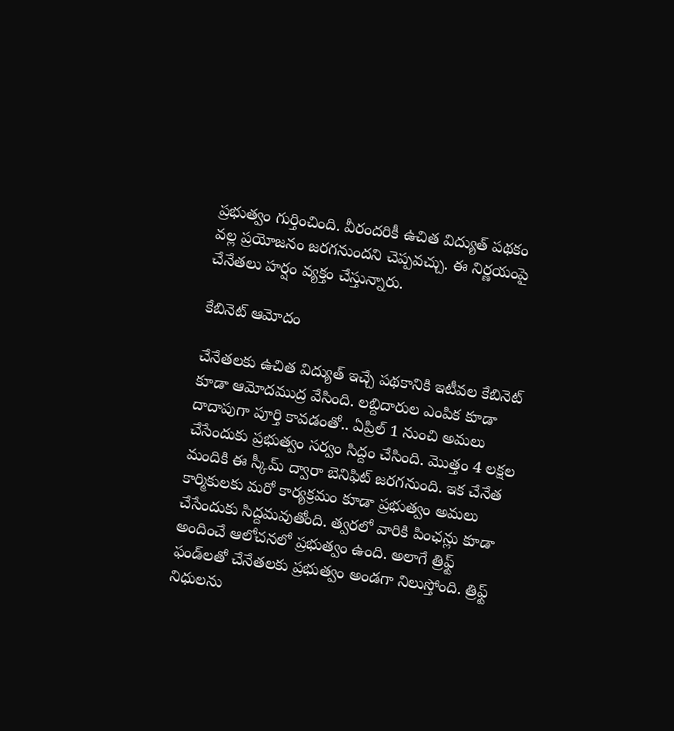ప్రభుత్వం గుర్తించింది. వీరందరికీ ఉచిత విద్యుత్ పథకం వల్ల ప్రయోజనం జరగనుందని చెప్పవచ్చు. ఈ నిర్ణయంపై చేనేతలు హర్షం వ్యక్తం చేస్తున్నారు.

కేబినెట్ ఆమోదం

చేనేతలకు ఉచిత విద్యుత్ ఇచ్చే పథకానికి ఇటీవల కేబినెట్ కూడా ఆమోదముద్ర వేసింది. లబ్దిదారుల ఎంపిక కూడా దాదాపుగా పూర్తి కావడంతో.. ఏప్రిల్ 1 నుంచి అమలు చేసేందుకు ప్రభుత్వం సర్వం సిద్దం చేసింది. మొత్తం 4 లక్షల మందికి ఈ స్కీమ్ ద్వారా బెనిఫిట్ జరగనుంది. ఇక చేనేత కార్మికులకు మరో కార్యక్రమం కూడా ప్రభుత్వం అమలు చేసేందుకు సిద్దమవుతోంది. త్వరలో వారికి పింఛన్లు కూడా అందించే ఆలోచనలో ప్రభుత్వం ఉంది. అలాగే త్రిఫ్ట్ ఫండ్‌లతో చేనేతలకు ప్రభుత్వం అండగా నిలుస్తోంది. త్రిఫ్ట్ నిధులను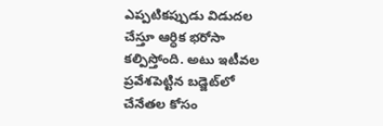ఎప్పటికప్పుడు విడుదల చేస్తూ ఆర్ధిక భరోసా కల్పిస్తోంది. అటు ఇటీవల ప్రవేశపెట్టిన బడ్జెట్‌లో చేనేతల కోసం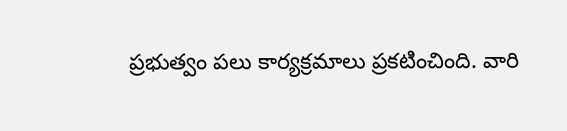ప్రభుత్వం పలు కార్యక్రమాలు ప్రకటించింది. వారి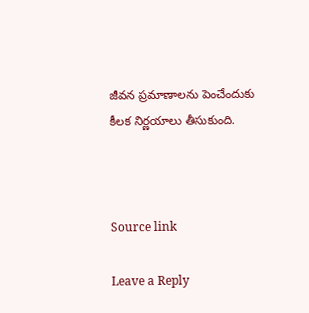జీవన ప్రమాణాలను పెంచేందుకు కీలక నిర్ణయాలు తీసుకుంది.



Source link

Leave a Reply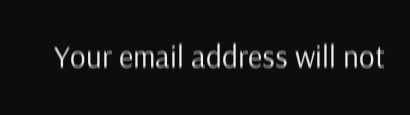Your email address will not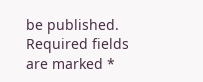be published. Required fields are marked *